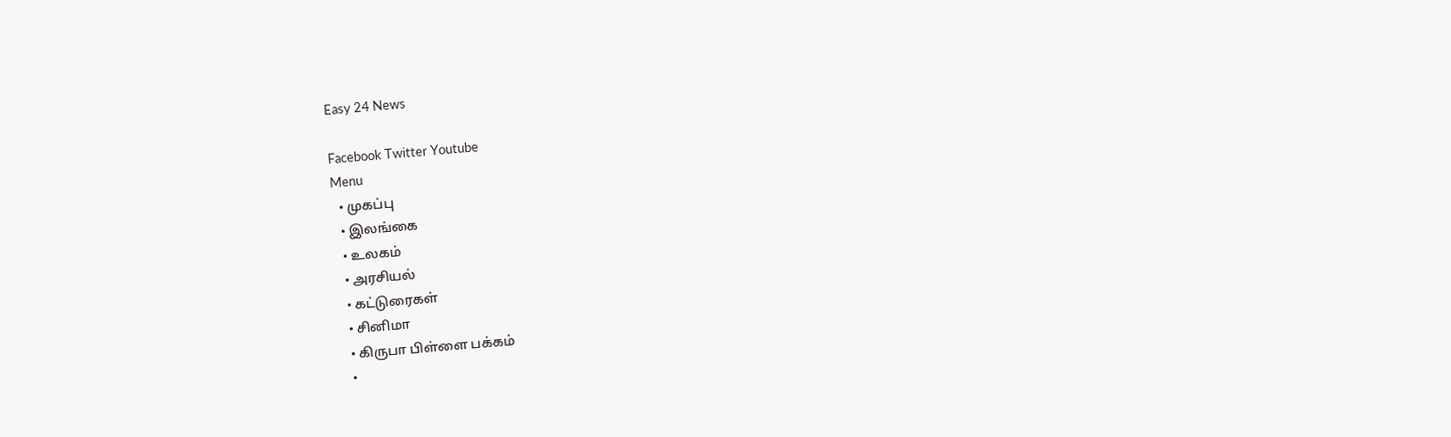Easy 24 News

Facebook Twitter Youtube
Menu
  • முகப்பு
  • இலங்கை
  • உலகம்
  • அரசியல்
  • கட்டுரைகள்
  • சினிமா
  • கிருபா பிள்ளை பக்கம்
  •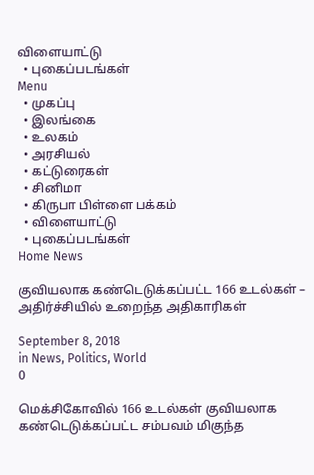விளையாட்டு
  • புகைப்படங்கள்
Menu
  • முகப்பு
  • இலங்கை
  • உலகம்
  • அரசியல்
  • கட்டுரைகள்
  • சினிமா
  • கிருபா பிள்ளை பக்கம்
  • விளையாட்டு
  • புகைப்படங்கள்
Home News

குவியலாக கண்டெடுக்கப்பட்ட 166 உடல்கள் – அதிர்ச்சியில் உறைந்த அதிகாரிகள்

September 8, 2018
in News, Politics, World
0

மெக்சிகோவில் 166 உடல்கள் குவியலாக கண்டெடுக்கப்பட்ட சம்பவம் மிகுந்த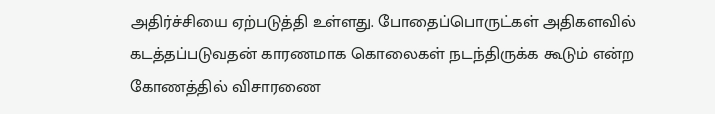அதிர்ச்சியை ஏற்படுத்தி உள்ளது. போதைப்பொருட்கள் அதிகளவில் கடத்தப்படுவதன் காரணமாக கொலைகள் நடந்திருக்க கூடும் என்ற கோணத்தில் விசாரணை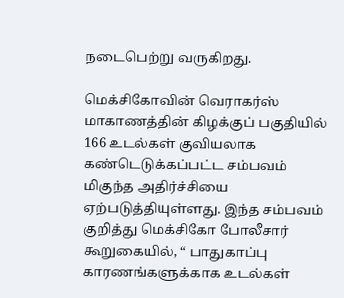நடைபெற்று வருகிறது.

மெக்சிகோவின் வெராகர்ஸ் மாகாணத்தின் கிழக்குப் பகுதியில் 166 உடல்கள் குவியலாக கண்டெடுக்கப்பட்ட சம்பவம் மிகுந்த அதிர்ச்சியை ஏற்படுத்தியுள்ளது. இந்த சம்பவம் குறித்து மெக்சிகோ போலீசார் கூறுகையில், “ பாதுகாப்பு காரணங்களுக்காக உடல்கள்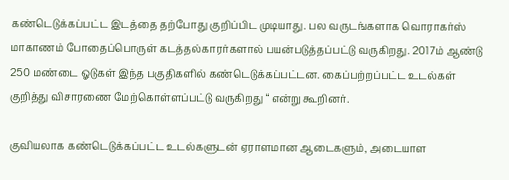கண்டெடுக்கப்பட்ட இடத்தை தற்போது குறிப்பிட முடியாது. பல வருடங்களாக வொராகர்ஸ் மாகாணம் போதைப்பொருள் கடத்தல்காரர்களால் பயன்படுத்தப்பட்டு வருகிறது. 2017ம் ஆண்டு 250 மண்டை ஓடுகள் இந்த பகுதிகளில் கண்டெடுக்கப்பட்டன. கைப்பற்றப்பட்ட உடல்கள் குறித்து விசாரணை மேற்கொள்ளப்பட்டு வருகிறது “ என்று கூறினர்.

குவியலாக கண்டெடுக்கப்பட்ட உடல்களுடன் ஏராளமான ஆடைகளும், அடையாள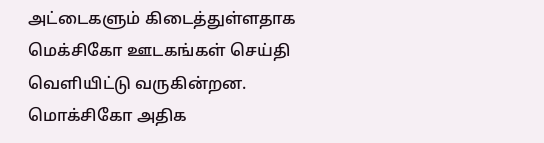அட்டைகளும் கிடைத்துள்ளதாக மெக்சிகோ ஊடகங்கள் செய்தி வெளியிட்டு வருகின்றன. மொக்சிகோ அதிக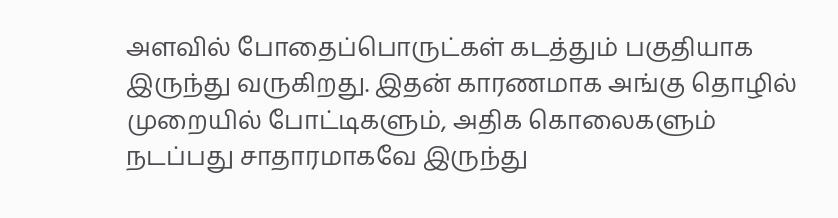அளவில் போதைப்பொருட்கள் கடத்தும் பகுதியாக இருந்து வருகிறது. இதன் காரணமாக அங்கு தொழில் முறையில் போட்டிகளும், அதிக கொலைகளும் நடப்பது சாதாரமாகவே இருந்து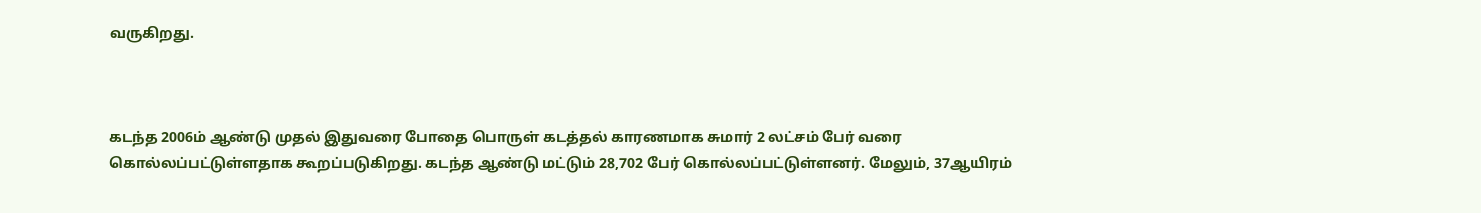வருகிறது.



கடந்த 2006ம் ஆண்டு முதல் இதுவரை போதை பொருள் கடத்தல் காரணமாக சுமார் 2 லட்சம் பேர் வரை கொல்லப்பட்டுள்ளதாக கூறப்படுகிறது. கடந்த ஆண்டு மட்டும் 28,702 பேர் கொல்லப்பட்டுள்ளனர். மேலும், 37ஆயிரம்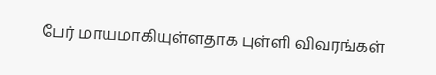பேர் மாயமாகியுள்ளதாக புள்ளி விவரங்கள்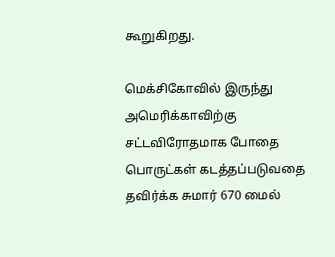கூறுகிறது.

மெக்சிகோவில் இருந்து அமெரிக்காவிற்கு சட்டவிரோதமாக போதை பொருட்கள் கடத்தப்படுவதை தவிர்க்க சுமார் 670 மைல்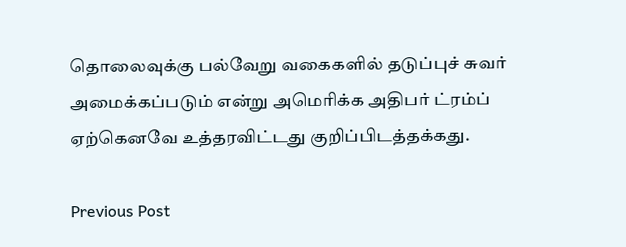தொலைவுக்கு பல்வேறு வகைகளில் தடுப்புச் சுவர் அமைக்கப்படும் என்று அமெரிக்க அதிபர் ட்ரம்ப் ஏற்கெனவே உத்தரவிட்டது குறிப்பிடத்தக்கது.

Previous Post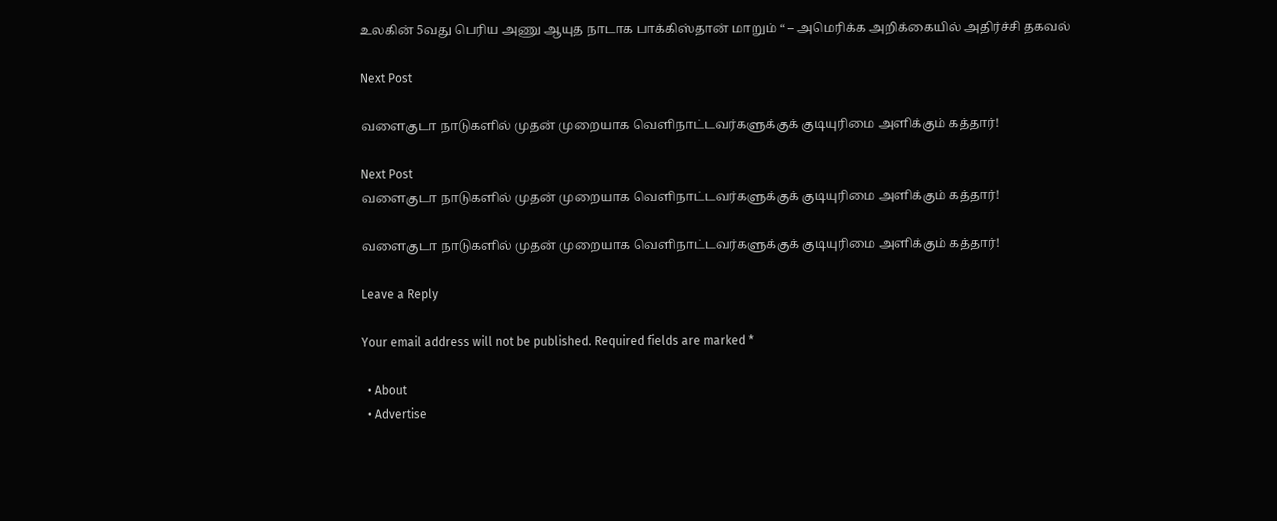உலகின் 5வது பெரிய அணு ஆயுத நாடாக பாக்கிஸ்தான் மாறும் “ – அமெரிக்க அறிக்கையில் அதிர்ச்சி தகவல்

Next Post

வளைகுடா நாடுகளில் முதன் முறையாக வெளிநாட்டவர்களுக்குக் குடியுரிமை அளிக்கும் கத்தார்!

Next Post
வளைகுடா நாடுகளில் முதன் முறையாக வெளிநாட்டவர்களுக்குக் குடியுரிமை அளிக்கும் கத்தார்!

வளைகுடா நாடுகளில் முதன் முறையாக வெளிநாட்டவர்களுக்குக் குடியுரிமை அளிக்கும் கத்தார்!

Leave a Reply

Your email address will not be published. Required fields are marked *

  • About
  • Advertise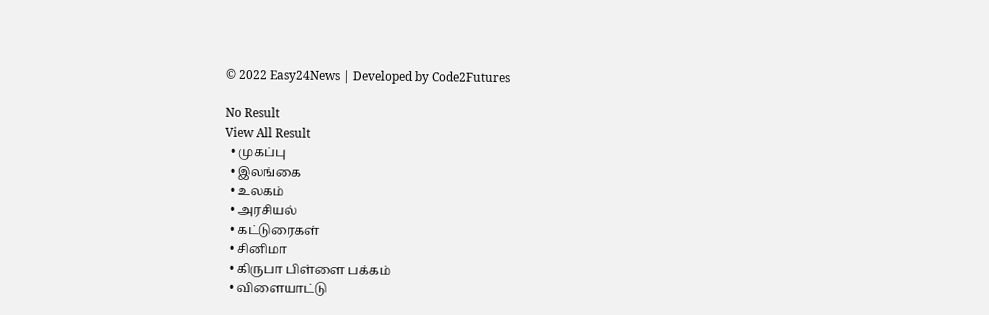© 2022 Easy24News | Developed by Code2Futures

No Result
View All Result
  • முகப்பு
  • இலங்கை
  • உலகம்
  • அரசியல்
  • கட்டுரைகள்
  • சினிமா
  • கிருபா பிள்ளை பக்கம்
  • விளையாட்டு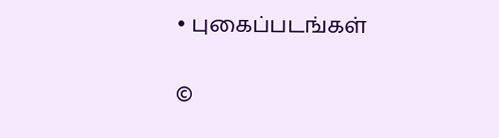• புகைப்படங்கள்

©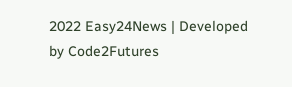2022 Easy24News | Developed by Code2Futures